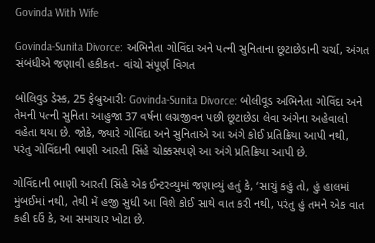Govinda With Wife

Govinda-Sunita Divorce: અભિનેતા ગોવિંદા અને પત્ની સુનિતાના છૂટાછેડાની ચર્ચા, અંગત સંબંધીએ જણાવી હકીકત- વાંચો સંપૂર્ણ વિગત

બોલિવુડ ડેસ્ક, 25 ફેબ્રુઆરીઃ Govinda-Sunita Divorce: બોલીવૂડ અભિનેતા ગોવિંદા અને તેમની પત્ની સુનિતા આહુજા 37 વર્ષના લગ્નજીવન પછી છૂટાછેડા લેવા અંગેના અહેવાલો વહેતા થયા છે. જોકે, જ્યારે ગોવિંદા અને સુનિતાએ આ અંગે કોઈ પ્રતિક્રિયા આપી નથી, પરંતુ ગોવિંદાની ભાણી આરતી સિંહે ચોક્કસપણે આ અંગે પ્રતિક્રિયા આપી છે.

ગોવિંદાની ભાણી આરતી સિંહે એક ઈન્ટરવ્યુમાં જણાવ્યું હતું કે, ‘સાચું કહું તો, હું હાલમાં મુંબઈમાં નથી, તેથી મેં હજી સુધી આ વિશે કોઈ સાથે વાત કરી નથી, પરંતુ હું તમને એક વાત કહી દઉં કે, આ સમાચાર ખોટા છે.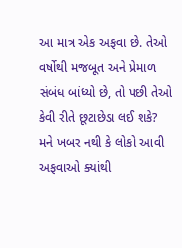આ માત્ર એક અફવા છે. તેઓ વર્ષોથી મજબૂત અને પ્રેમાળ સંબંધ બાંધ્યો છે, તો પછી તેઓ કેવી રીતે છૂટાછેડા લઈ શકે? મને ખબર નથી કે લોકો આવી અફવાઓ ક્યાંથી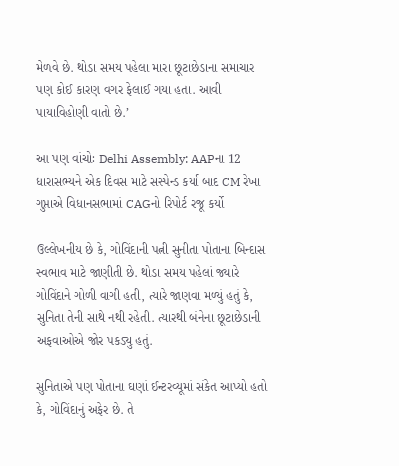મેળવે છે. થોડા સમય પહેલા મારા છૂટાછેડાના સમાચાર પણ કોઈ કારણ વગર ફેલાઈ ગયા હતા. આવી પાયાવિહોણી વાતો છે.’

આ પણ વાંચોઃ Delhi Assembly: AAPના 12 ધારાસભ્યને એક દિવસ માટે સસ્પેન્ડ કર્યા બાદ CM રેખા ગુપ્તાએ વિધાનસભામાં CAGનો રિપોર્ટ રજૂ કર્યો

ઉલ્લેખનીય છે કે, ગોવિંદાની પત્ની સુનીતા પોતાના બિન્દાસ સ્વભાવ માટે જાણીતી છે. થોડા સમય પહેલાં જ્યારે ગોવિંદાને ગોળી વાગી હતી, ત્યારે જાણવા મળ્યું હતું કે, સુનિતા તેની સાથે નથી રહેતી. ત્યારથી બંનેના છૂટાછેડાની અફવાઓએ જોર પકડ્યુ હતું.

સુનિતાએ પણ પોતાના ઘણાં ઈન્ટરવ્યૂમાં સંકેત આપ્યો હતો કે, ગોવિંદાનું અફેર છે. તે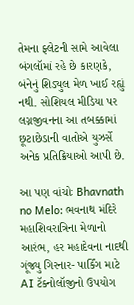તેમના ફ્લેટની સામે આવેલા બંગલૉમાં રહે છે કારણકે, બંનેનું શિડ્યુલ મેળ ખાઈ રહ્યું નથી. સોશિયલ મીડિયા પર લગ્નજીવનના આ તબક્કામાં છૂટાછેડાની વાતોએ યુઝર્સે અનેક પ્રતિક્રિયાઓ આપી છે.

આ પણ વાંચોઃ Bhavnath no Melo: ભવનાથ મંદિરે મહાશિવરાત્રિના મેળાનો આરંભ, હર મહાદેવના નાદથી ગૂંજ્યુ ગિરનાર- પાર્કિંગ માટે AI ટૅક્નોલૉજીનો ઉપયોગ